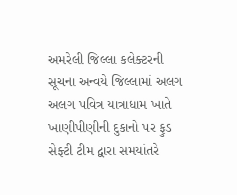અમરેલી જિલ્લા કલેક્ટરની સૂચના અન્વયે જિલ્લામાં અલગ અલગ પવિત્ર યાત્રાધામ ખાતે ખાણીપીણીની દુકાનો પર ફુડ સેફ્ટી ટીમ દ્વારા સમયાંતરે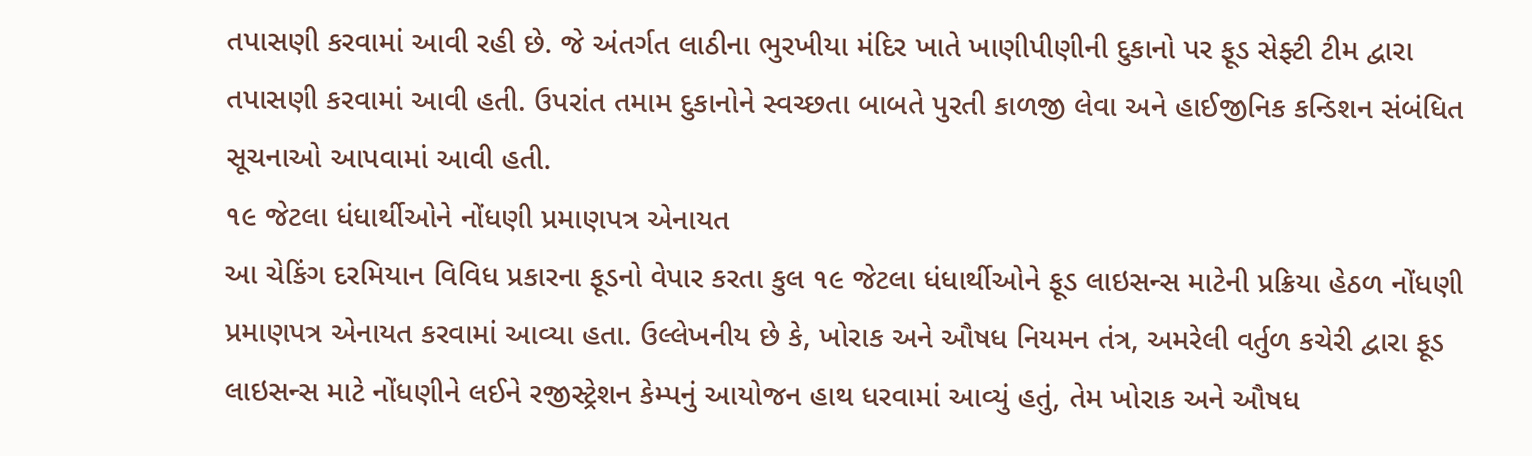તપાસણી કરવામાં આવી રહી છે. જે અંતર્ગત લાઠીના ભુરખીયા મંદિર ખાતે ખાણીપીણીની દુકાનો પર ફૂડ સેફ્ટી ટીમ દ્વારા તપાસણી કરવામાં આવી હતી. ઉપરાંત તમામ દુકાનોને સ્વચ્છતા બાબતે પુરતી કાળજી લેવા અને હાઈજીનિક કન્ડિશન સંબંધિત સૂચનાઓ આપવામાં આવી હતી.
૧૯ જેટલા ધંધાર્થીઓને નોંધણી પ્રમાણપત્ર એનાયત
આ ચેકિંગ દરમિયાન વિવિધ પ્રકારના ફૂડનો વેપાર કરતા કુલ ૧૯ જેટલા ધંધાર્થીઓને ફૂડ લાઇસન્સ માટેની પ્રક્રિયા હેઠળ નોંધણી પ્રમાણપત્ર એનાયત કરવામાં આવ્યા હતા. ઉલ્લેખનીય છે કે, ખોરાક અને ઔષધ નિયમન તંત્ર, અમરેલી વર્તુળ કચેરી દ્વારા ફૂડ લાઇસન્સ માટે નોંધણીને લઈને રજીસ્ટ્રેશન કેમ્પનું આયોજન હાથ ધરવામાં આવ્યું હતું, તેમ ખોરાક અને ઔષધ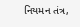નિયમન તંત્ર,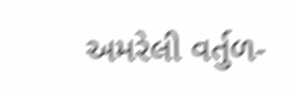અમરેલી વર્તુળ-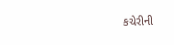કચેરીની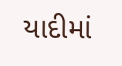યાદીમાં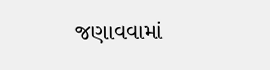જણાવવામાં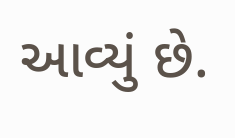આવ્યું છે.